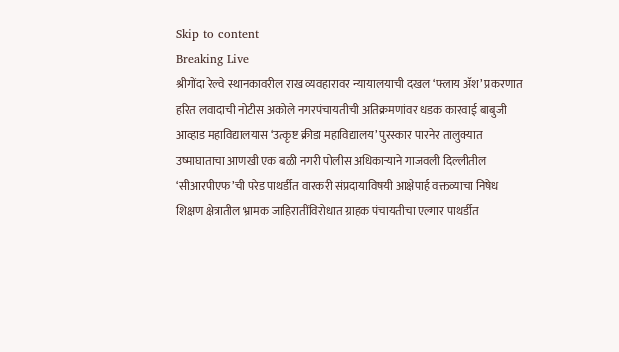Skip to content
Breaking Live
श्रीगोंदा रेल्वे स्थानकावरील राख व्यवहारावर न्यायालयाची दखल ‘फ्लाय अ‍ॅश’ प्रकरणात हरित लवादाची नोटीस अकोले नगरपंचायतीची अतिक्रमणांवर धडक कारवाई बाबुजी आव्हाड महाविद्यालयास ‘उत्कृष्ट क्रीडा महाविद्यालय’ पुरस्कार पारनेर तालुक्यात उष्माघाताचा आणखी एक बळी नगरी पोलीस अधिकार्‍याने गाजवली दिल्लीतील ‘सीआरपीएफ’ची परेड पाथर्डीत वारकरी संप्रदायाविषयी आक्षेपार्ह वक्तव्याचा निषेध शिक्षण क्षेत्रातील भ्रामक जाहिरातींविरोधात ग्राहक पंचायतीचा एल्गार पाथर्डीत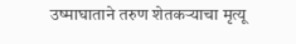उष्माघाताने तरुण शेतकर्‍याचा मृत्यू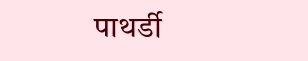पाथर्डी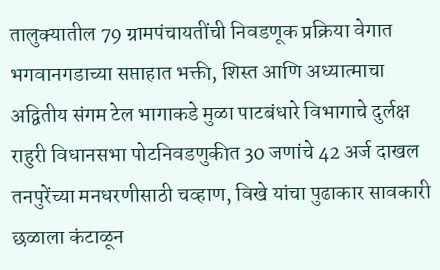तालुक्यातील 79 ग्रामपंचायतींची निवडणूक प्रक्रिया वेगात भगवानगडाच्या सप्ताहात भक्ती, शिस्त आणि अध्यात्माचा अद्वितीय संगम टेल भागाकडे मुळा पाटबंधारे विभागाचे दुर्लक्ष राहुरी विधानसभा पोटनिवडणुकीत 30 जणांचे 42 अर्ज दाखल तनपुरेंच्या मनधरणीसाठी चव्हाण, विखे यांचा पुढाकार सावकारी छळाला कंटाळून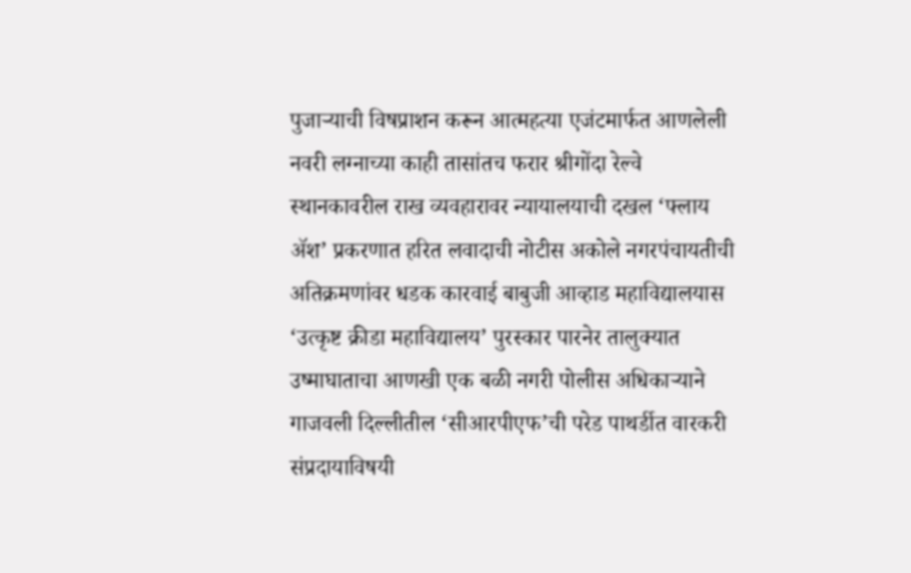पुजार्‍याची विषप्राशन करून आत्महत्या एजंटमार्फत आणलेली नवरी लग्नाच्या काही तासांतच फरार श्रीगोंदा रेल्वे स्थानकावरील राख व्यवहारावर न्यायालयाची दखल ‘फ्लाय अ‍ॅश’ प्रकरणात हरित लवादाची नोटीस अकोले नगरपंचायतीची अतिक्रमणांवर धडक कारवाई बाबुजी आव्हाड महाविद्यालयास ‘उत्कृष्ट क्रीडा महाविद्यालय’ पुरस्कार पारनेर तालुक्यात उष्माघाताचा आणखी एक बळी नगरी पोलीस अधिकार्‍याने गाजवली दिल्लीतील ‘सीआरपीएफ’ची परेड पाथर्डीत वारकरी संप्रदायाविषयी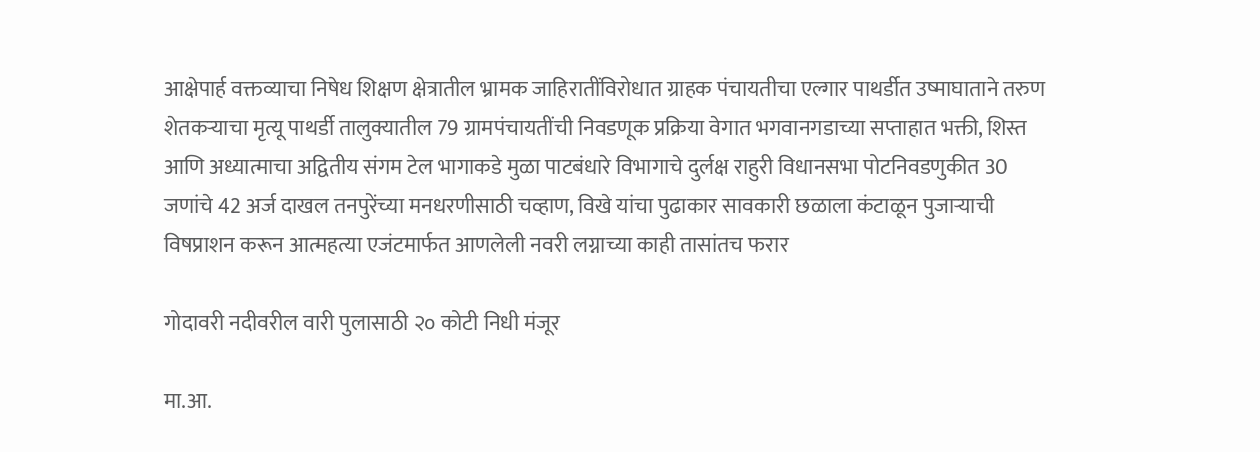आक्षेपार्ह वक्तव्याचा निषेध शिक्षण क्षेत्रातील भ्रामक जाहिरातींविरोधात ग्राहक पंचायतीचा एल्गार पाथर्डीत उष्माघाताने तरुण शेतकर्‍याचा मृत्यू पाथर्डी तालुक्यातील 79 ग्रामपंचायतींची निवडणूक प्रक्रिया वेगात भगवानगडाच्या सप्ताहात भक्ती, शिस्त आणि अध्यात्माचा अद्वितीय संगम टेल भागाकडे मुळा पाटबंधारे विभागाचे दुर्लक्ष राहुरी विधानसभा पोटनिवडणुकीत 30 जणांचे 42 अर्ज दाखल तनपुरेंच्या मनधरणीसाठी चव्हाण, विखे यांचा पुढाकार सावकारी छळाला कंटाळून पुजार्‍याची विषप्राशन करून आत्महत्या एजंटमार्फत आणलेली नवरी लग्नाच्या काही तासांतच फरार

गोदावरी नदीवरील वारी पुलासाठी २० कोटी निधी मंजूर

मा.आ.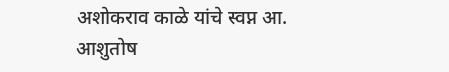अशोकराव काळे यांचे स्वप्न आ. आशुतोष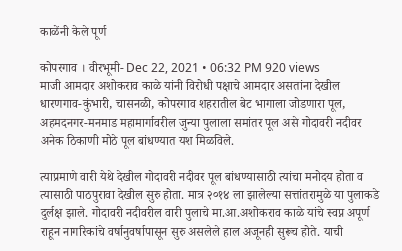काळेंनी केले पूर्ण

कोपरगाव । वीरभूमी- Dec 22, 2021 • 06:32 PM 920 views
माजी आमदार अशोकराव काळे यांनी विरोधी पक्षाचे आमदार असतांना देखील धारणगाव-कुंभारी, चासनळी, कोपरगाव शहरातील बेट भागाला जोडणारा पूल, अहमदनगर-मनमाड महामार्गावरील जुन्या पुलाला समांतर पूल असे गोदावरी नदीवर अनेक ठिकाणी मोठे पूल बांधण्यात यश मिळविले.

त्याप्रमाणे वारी येथे देखील गोदावरी नदीवर पूल बांधण्यासाठी त्यांचा मनोदय होता व त्यासाठी पाठपुरावा देखील सुरु होता. मात्र २०१४ ला झालेल्या सत्तांतरामुळे या पुलाकडे दुर्लक्ष झाले. गोदावरी नदीवरील वारी पुलाचे मा.आ.अशोकराव काळे यांचे स्वप्न अपूर्ण राहून नागरिकांचे वर्षानुवर्षापासून सुरु असलेले हाल अजूनही सुरूच होते. याची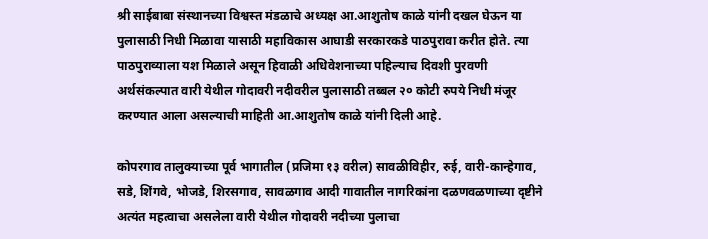श्री साईबाबा संस्थानच्या विश्वस्त मंडळाचे अध्यक्ष आ.आशुतोष काळे यांनी दखल घेऊन या पुलासाठी निधी मिळावा यासाठी महाविकास आघाडी सरकारकडे पाठपुरावा करीत होते. त्या पाठपुराव्याला यश मिळाले असून हिवाळी अधिवेशनाच्या पहिल्याच दिवशी पुरवणी अर्थसंकल्पात वारी येथील गोदावरी नदीवरील पुलासाठी तब्बल २० कोटी रुपये निधी मंजूर करण्यात आला असल्याची माहिती आ.आशुतोष काळे यांनी दिली आहे.

कोपरगाव तालुक्याच्या पूर्व भागातील (प्रजिमा १३ वरील) सावळीविहीर, रुई, वारी-कान्हेगाव, सडे, शिंगवे, भोजडे, शिरसगाव, सावळगाव आदी गावातील नागरिकांना दळणवळणाच्या दृष्टीने अत्यंत महत्वाचा असलेला वारी येथील गोदावरी नदीच्या पुलाचा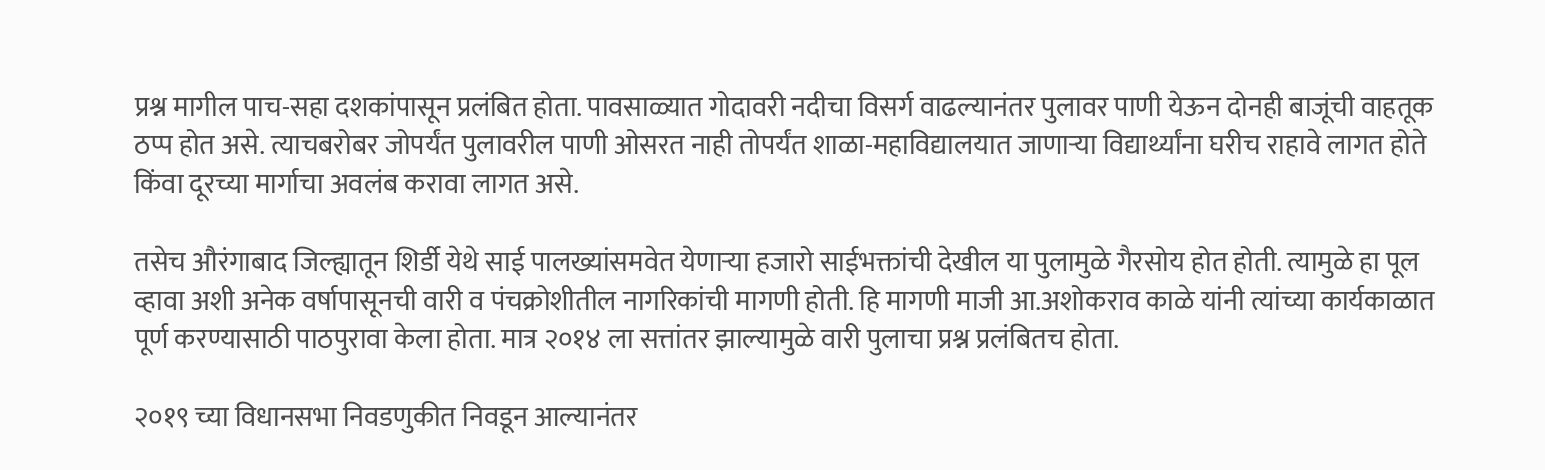प्रश्न मागील पाच-सहा दशकांपासून प्रलंबित होता. पावसाळ्यात गोदावरी नदीचा विसर्ग वाढल्यानंतर पुलावर पाणी येऊन दोनही बाजूंची वाहतूक ठप्प होत असे. त्याचबरोबर जोपर्यंत पुलावरील पाणी ओसरत नाही तोपर्यंत शाळा-महाविद्यालयात जाणाऱ्या विद्यार्थ्यांना घरीच राहावे लागत होते किंवा दूरच्या मार्गाचा अवलंब करावा लागत असे.

तसेच औरंगाबाद जिल्ह्यातून शिर्डी येथे साई पालख्यांसमवेत येणाऱ्या हजारो साईभक्तांची देखील या पुलामुळे गैरसोय होत होती. त्यामुळे हा पूल व्हावा अशी अनेक वर्षापासूनची वारी व पंचक्रोशीतील नागरिकांची मागणी होती. हि मागणी माजी आ.अशोकराव काळे यांनी त्यांच्या कार्यकाळात पूर्ण करण्यासाठी पाठपुरावा केला होता. मात्र २०१४ ला सत्तांतर झाल्यामुळे वारी पुलाचा प्रश्न प्रलंबितच होता.

२०१९ च्या विधानसभा निवडणुकीत निवडून आल्यानंतर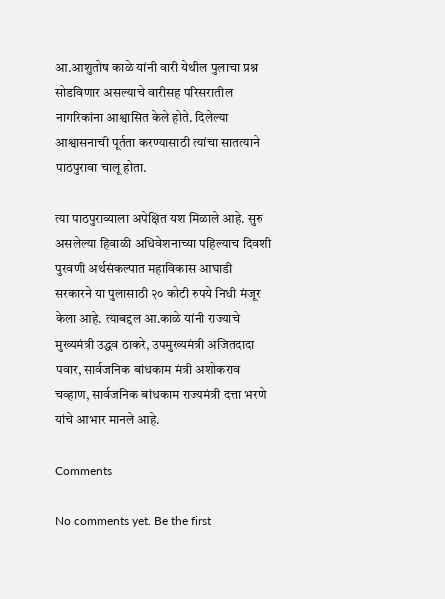आ.आशुतोष काळे यांनी वारी येथील पुलाचा प्रश्न सोडविणार असल्याचे वारीसह परिसरातील नागरिकांना आश्वासित केले होते. दिलेल्या आश्वासनाची पूर्तता करण्यासाठी त्यांचा सातत्याने पाठपुरावा चालू होता.

त्या पाठपुराव्याला अपेक्षित यश मिळाले आहे. सुरु असलेल्या हिवाळी अधिवेशनाच्या पहिल्याच दिवशी पुरवणी अर्थसंकल्पात महाविकास आघाडी सरकारने या पुलासाठी २० कोटी रुपये निधी मंजूर केला आहे. त्याबद्दल आ.काळे यांनी राज्याचे मुख्यमंत्री उद्धव ठाकरे, उपमुख्यमंत्री अजितदादा पवार, सार्वजनिक बांधकाम मंत्री अशोकराव चव्हाण, सार्वजनिक बांधकाम राज्यमंत्री दत्ता भरणे यांचे आभार मानले आहे.

Comments

No comments yet. Be the first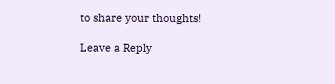to share your thoughts!

Leave a Reply